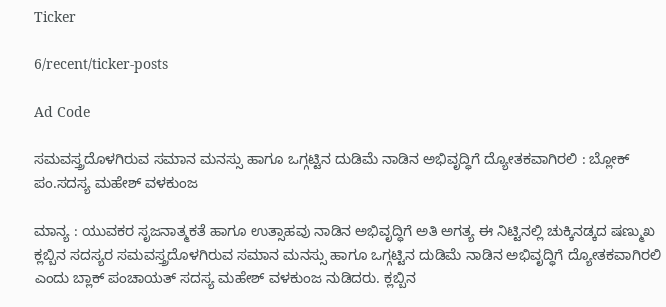Ticker

6/recent/ticker-posts

Ad Code

ಸಮವಸ್ತ್ರದೊಳಗಿರುವ ಸಮಾನ ಮನಸ್ಸು ಹಾಗೂ ಒಗ್ಗಟ್ಟಿನ ದುಡಿಮೆ ನಾಡಿನ ಅಭಿವೃದ್ಧಿಗೆ ದ್ಯೋತಕವಾಗಿರಲಿ : ಬ್ಲೋಕ್ ಪಂ.ಸದಸ್ಯ ಮಹೇಶ್ ವಳಕುಂಜ

ಮಾನ್ಯ : ಯುವಕರ ಸೃಜನಾತ್ಮಕತೆ ಹಾಗೂ ಉತ್ಸಾಹವು ನಾಡಿನ ಅಭಿವೃದ್ಧಿಗೆ ಅತಿ ಅಗತ್ಯ ಈ ನಿಟ್ಟಿನಲ್ಲಿ ಚುಕ್ಕಿನಡ್ಕದ ಷಣ್ಮುಖ ಕ್ಲಬ್ಬಿನ ಸದಸ್ಯರ ಸಮವಸ್ತ್ರದೊಳಗಿರುವ ಸಮಾನ ಮನಸ್ಸು ಹಾಗೂ ಒಗ್ಗಟ್ಟಿನ ದುಡಿಮೆ ನಾಡಿನ ಅಭಿವೃದ್ಧಿಗೆ ದ್ಯೋತಕವಾಗಿರಲಿ ಎಂದು ಬ್ಲಾಕ್ ಪಂಚಾಯತ್ ಸದಸ್ಯ ಮಹೇಶ್ ವಳಕುಂಜ ನುಡಿದರು. ಕ್ಲಬ್ಬಿನ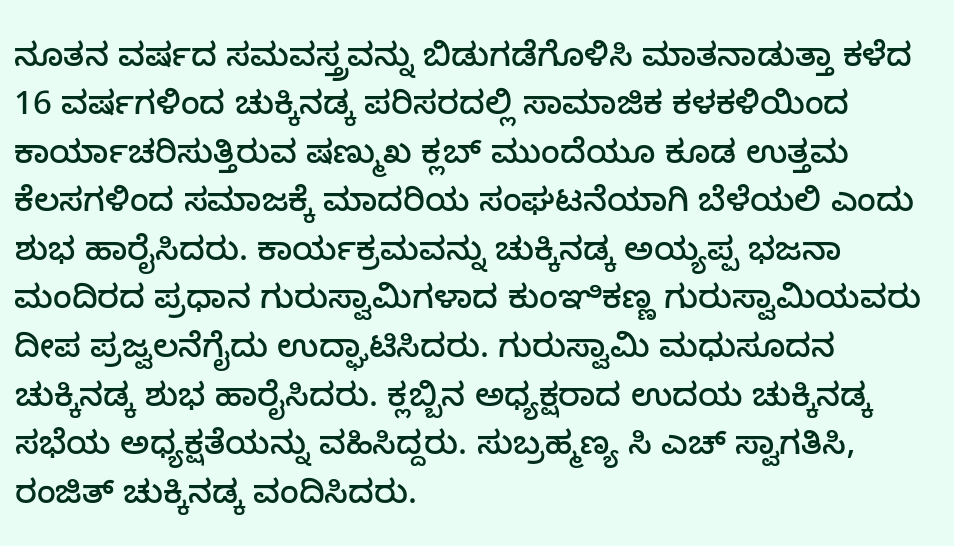ನೂತನ ವರ್ಷದ ಸಮವಸ್ತ್ರವನ್ನು ಬಿಡುಗಡೆಗೊಳಿಸಿ ಮಾತನಾಡುತ್ತಾ ಕಳೆದ 16 ವರ್ಷಗಳಿಂದ ಚುಕ್ಕಿನಡ್ಕ ಪರಿಸರದಲ್ಲಿ ಸಾಮಾಜಿಕ ಕಳಕಳಿಯಿಂದ ಕಾರ್ಯಾಚರಿಸುತ್ತಿರುವ ಷಣ್ಮುಖ ಕ್ಲಬ್ ಮುಂದೆಯೂ ಕೂಡ ಉತ್ತಮ ಕೆಲಸಗಳಿಂದ ಸಮಾಜಕ್ಕೆ ಮಾದರಿಯ ಸಂಘಟನೆಯಾಗಿ ಬೆಳೆಯಲಿ ಎಂದು ಶುಭ ಹಾರೈಸಿದರು. ಕಾರ್ಯಕ್ರಮವನ್ನು ಚುಕ್ಕಿನಡ್ಕ ಅಯ್ಯಪ್ಪ ಭಜನಾ ಮಂದಿರದ ಪ್ರಧಾನ ಗುರುಸ್ವಾಮಿಗಳಾದ ಕುಂಞಿಕಣ್ಣ ಗುರುಸ್ವಾಮಿಯವರು ದೀಪ ಪ್ರಜ್ವಲನೆಗೈದು ಉದ್ಘಾಟಿಸಿದರು. ಗುರುಸ್ವಾಮಿ ಮಧುಸೂದನ ಚುಕ್ಕಿನಡ್ಕ ಶುಭ ಹಾರೈಸಿದರು. ಕ್ಲಬ್ಬಿನ ಅಧ್ಯಕ್ಷರಾದ ಉದಯ ಚುಕ್ಕಿನಡ್ಕ ಸಭೆಯ ಅಧ್ಯಕ್ಷತೆಯನ್ನು ವಹಿಸಿದ್ದರು. ಸುಬ್ರಹ್ಮಣ್ಯ ಸಿ ಎಚ್ ಸ್ವಾಗತಿಸಿ, ರಂಜಿತ್ ಚುಕ್ಕಿನಡ್ಕ ವಂದಿಸಿದರು.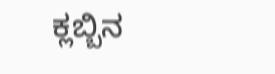ಕ್ಲಬ್ಬಿನ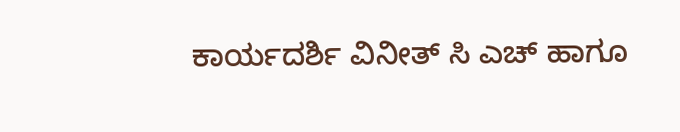ಕಾರ್ಯದರ್ಶಿ ವಿನೀತ್ ಸಿ ಎಚ್ ಹಾಗೂ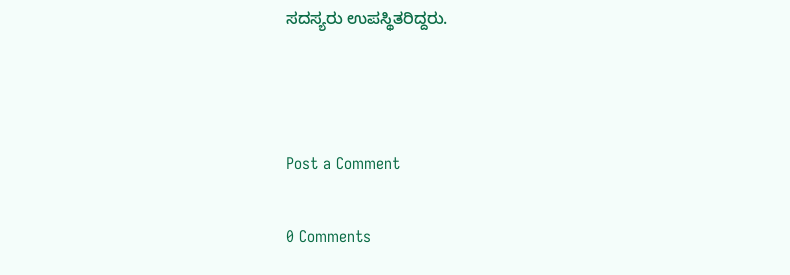ಸದಸ್ಯರು ಉಪಸ್ಥಿತರಿದ್ದರು.



Post a Comment

0 Comments